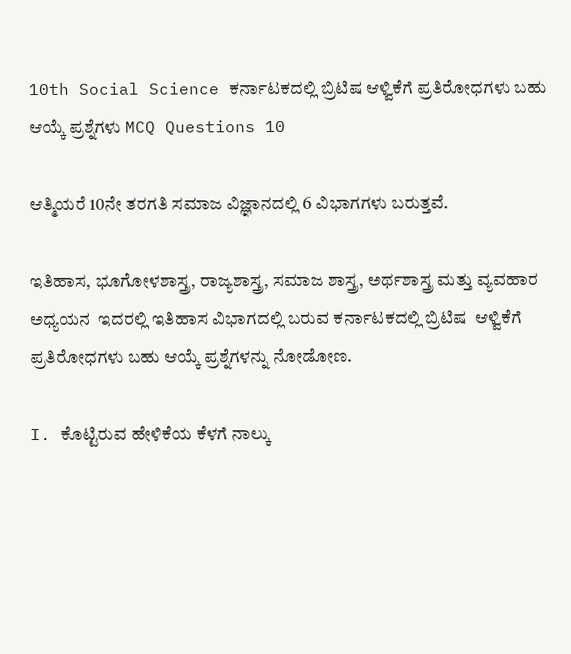10th Social Science ಕರ್ನಾಟಕದಲ್ಲಿ ಬ್ರಿಟಿಷ ಆಳ್ವಿಕೆಗೆ ಪ್ರತಿರೋಧಗಳು ಬಹು ಆಯ್ಕೆ ಪ್ರಶ್ನೆಗಳು MCQ Questions 10

ಆತ್ಮಿಯರೆ 10ನೇ ತರಗತಿ ಸಮಾಜ ವಿಜ್ಞಾನದಲ್ಲಿ 6 ವಿಭಾಗಗಳು ಬರುತ್ತವೆ.

ಇತಿಹಾಸ, ಭೂಗೋಳಶಾಸ್ತ್ರ, ರಾಜ್ಯಶಾಸ್ತ್ರ, ಸಮಾಜ ಶಾಸ್ತ್ರ, ಅರ್ಥಶಾಸ್ತ್ರ ಮತ್ತು ವ್ಯವಹಾರ ಅಧ್ಯಯನ  ಇದರಲ್ಲಿ ಇತಿಹಾಸ ವಿಭಾಗದಲ್ಲಿ ಬರುವ ಕರ್ನಾಟಕದಲ್ಲಿ ಬ್ರಿಟಿಷ  ಆಳ್ವಿಕೆಗೆ ಪ್ರತಿರೋಧಗಳು ಬಹು ಆಯ್ಕೆ ಪ್ರಶ್ನೆಗಳನ್ನು ನೋಡೋಣ.

I. ಕೊಟ್ಟಿರುವ ಹೇಳಿಕೆಯ ಕೆಳಗೆ ನಾಲ್ಕು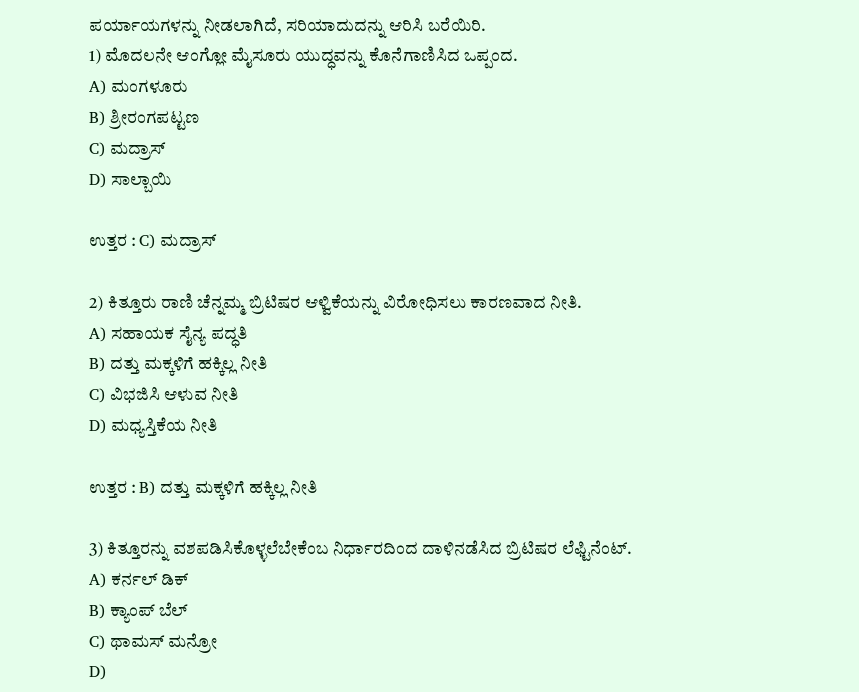ಪರ್ಯಾಯಗಳನ್ನು ನೀಡಲಾಗಿದೆ, ಸರಿಯಾದುದನ್ನು ಆರಿಸಿ ಬರೆಯಿರಿ.
1) ಮೊದಲನೇ ಆಂಗ್ಲೋ ಮೈಸೂರು ಯುದ್ಧವನ್ನು ಕೊನೆಗಾಣಿಸಿದ ಒಪ್ಪಂದ.
A) ಮಂಗಳೂರು
B) ಶ್ರೀರಂಗಪಟ್ಟಣ
C) ಮದ್ರಾಸ್
D) ಸಾಲ್ಬಾಯಿ

ಉತ್ತರ : C) ಮದ್ರಾಸ್

2) ಕಿತ್ತೂರು ರಾಣಿ ಚೆನ್ನಮ್ಮ ಬ್ರಿಟಿಷರ ಆಳ್ವಿಕೆಯನ್ನು ವಿರೋಧಿಸಲು ಕಾರಣವಾದ ನೀತಿ.
A) ಸಹಾಯಕ ಸೈನ್ಯ ಪದ್ಧತಿ
B) ದತ್ತು ಮಕ್ಕಳಿಗೆ ಹಕ್ಕಿಲ್ಲ ನೀತಿ
C) ವಿಭಜಿಸಿ ಆಳುವ ನೀತಿ
D) ಮಧ್ಯಸ್ತಿಕೆಯ ನೀತಿ

ಉತ್ತರ : B) ದತ್ತು ಮಕ್ಕಳಿಗೆ ಹಕ್ಕಿಲ್ಲ ನೀತಿ

3) ಕಿತ್ತೂರನ್ನು ವಶಪಡಿಸಿಕೊಳ್ಳಲೆಬೇಕೆಂಬ ನಿರ್ಧಾರದಿಂದ ದಾಳಿನಡೆಸಿದ ಬ್ರಿಟಿಷರ ಲೆಫ್ಟಿನೆಂಟ್.
A) ಕರ್ನಲ್ ಡಿಕ್
B) ಕ್ಯಾಂಪ್ ಬೆಲ್
C) ಥಾಮಸ್ ಮನ್ರೋ
D)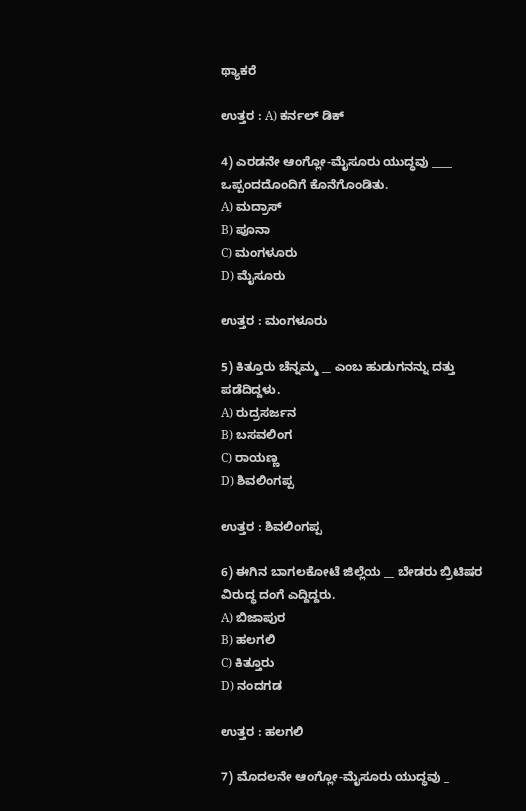ಥ್ಯಾಕರೆ

ಉತ್ತರ : A) ಕರ್ನಲ್ ಡಿಕ್

4) ಎರಡನೇ ಆಂಗ್ಲೋ-ಮೈಸೂರು ಯುದ್ಧವು ____ ಒಪ್ಪಂದದೊಂದಿಗೆ ಕೊನೆಗೊಂಡಿತು.
A) ಮದ್ರಾಸ್
B) ಪೂನಾ
C) ಮಂಗಳೂರು
D) ಮೈಸೂರು

ಉತ್ತರ : ಮಂಗಳೂರು

5) ಕಿತ್ತೂರು ಚೆನ್ನಮ್ಮ __ ಎಂಬ ಹುಡುಗನನ್ನು ದತ್ತು ಪಡೆದಿದ್ದಳು.
A) ರುದ್ರಸರ್ಜನ
B) ಬಸವಲಿಂಗ
C) ರಾಯಣ್ಣ
D) ಶಿವಲಿಂಗಪ್ಪ

ಉತ್ತರ : ಶಿವಲಿಂಗಪ್ಪ

6) ಈಗಿನ ಬಾಗಲಕೋಟೆ ಜಿಲ್ಲೆಯ __ ಬೇಡರು ಬ್ರಿಟಿಷರ ವಿರುದ್ಧ ದಂಗೆ ಎದ್ದಿದ್ದರು.
A) ಬಿಜಾಪುರ
B) ಹಲಗಲಿ
C) ಕಿತ್ತೂರು
D) ನಂದಗಡ

ಉತ್ತರ : ಹಲಗಲಿ

7) ಮೊದಲನೇ ಆಂಗ್ಲೋ-ಮೈಸೂರು ಯುದ್ಧವು _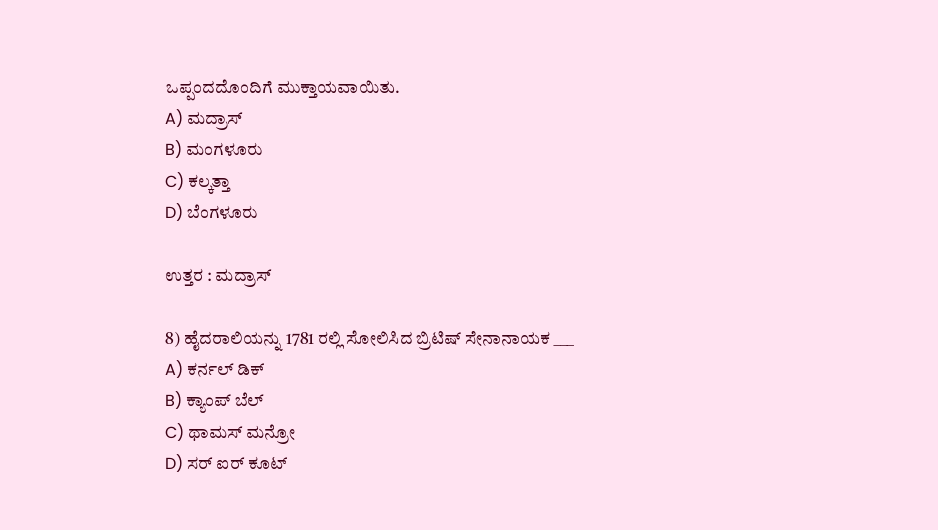ಒಪ್ಪಂದದೊಂದಿಗೆ ಮುಕ್ತಾಯವಾಯಿತು.
A) ಮದ್ರಾಸ್
B) ಮಂಗಳೂರು
C) ಕಲ್ಕತ್ತಾ
D) ಬೆಂಗಳೂರು

ಉತ್ತರ : ಮದ್ರಾಸ್

8) ಹೈದರಾಲಿಯನ್ನು 1781 ರಲ್ಲಿ ಸೋಲಿಸಿದ ಬ್ರಿಟಿಷ್ ಸೇನಾನಾಯಕ ___
A) ಕರ್ನಲ್ ಡಿಕ್
B) ಕ್ಯಾಂಪ್ ಬೆಲ್
C) ಥಾಮಸ್ ಮನ್ರೋ
D) ಸರ್ ಐರ್ ಕೂಟ್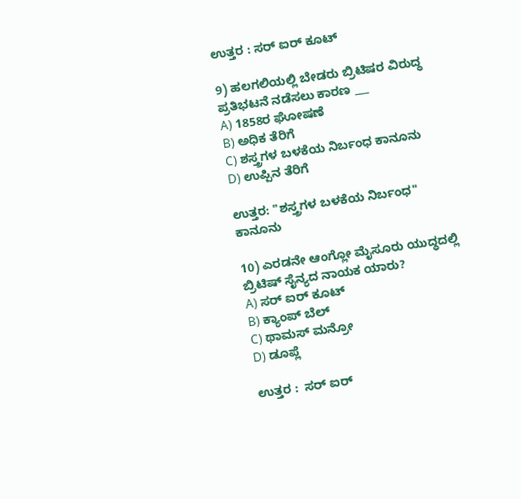ಉತ್ತರ : ಸರ್ ಐರ್ ಕೂಟ್

9) ಹಲಗಲಿಯಲ್ಲಿ ಬೇಡರು ಬ್ರಿಟಿಷರ ವಿರುದ್ಧ ಪ್ರತಿಭಟನೆ ನಡೆಸಲು ಕಾರಣ ___
A) 1858ರ ಘೋಷಣೆ
B) ಅಧಿಕ ತೆರಿಗೆ
C) ಶಸ್ತ್ರಗಳ ಬಳಕೆಯ ನಿರ್ಬಂಧ ಕಾನೂನು
D) ಉಪ್ಪಿನ ತೆರಿಗೆ

ಉತ್ತರ: "ಶಸ್ತ್ರಗಳ ಬಳಕೆಯ ನಿರ್ಬಂಧ" ಕಾನೂನು

10) ಎರಡನೇ ಆಂಗ್ಲೋ ಮೈಸೂರು ಯುದ್ಧದಲ್ಲಿ ಬ್ರಿಟಿಷ್ ಸೈನ್ಯದ ನಾಯಕ ಯಾರು?
A) ಸರ್ ಐರ್ ಕೂಟ್
B) ಕ್ಯಾಂಪ್ ಬೆಲ್
C) ಥಾಮಸ್ ಮನ್ರೋ
D) ಡೂಪ್ಲೆ

ಉತ್ತರ :  ಸರ್ ಐರ್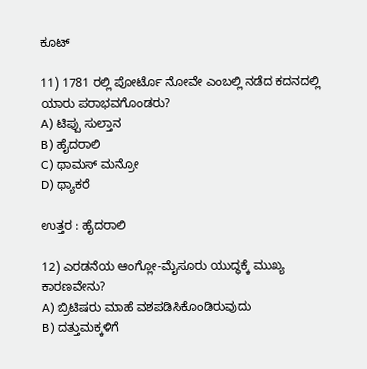ಕೂಟ್

11) 1781 ರಲ್ಲಿ ಪೋರ್ಟೊ ನೋವೇ ಎಂಬಲ್ಲಿ ನಡೆದ ಕದನದಲ್ಲಿ ಯಾರು ಪರಾಭವಗೊಂಡರು?
A) ಟಿಪ್ಪು ಸುಲ್ತಾನ
B) ಹೈದರಾಲಿ
C) ಥಾಮಸ್ ಮನ್ರೋ
D) ಥ್ಯಾಕರೆ

ಉತ್ತರ : ಹೈದರಾಲಿ

12) ಎರಡನೆಯ ಆಂಗ್ಲೋ-ಮೈಸೂರು ಯುದ್ಧಕ್ಕೆ ಮುಖ್ಯ ಕಾರಣವೇನು?
A) ಬ್ರಿಟಿಷರು ಮಾಹೆ ವಶಪಡಿಸಿಕೊಂಡಿರುವುದು
B) ದತ್ತುಮಕ್ಕಳಿಗೆ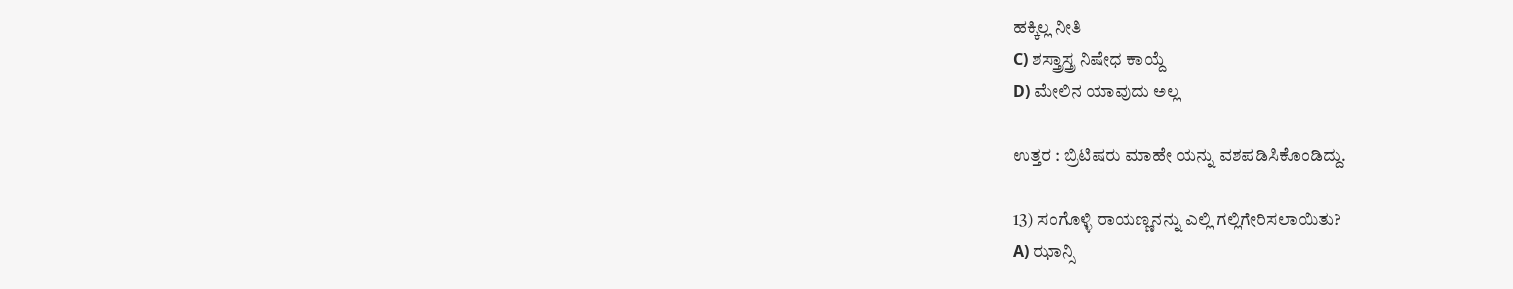ಹಕ್ಕಿಲ್ಲ ನೀತಿ
C) ಶಸ್ತ್ರಾಸ್ತ್ರ ನಿಷೇಧ ಕಾಯ್ದೆ
D) ಮೇಲಿನ ಯಾವುದು ಅಲ್ಲ

ಉತ್ತರ : ಬ್ರಿಟಿಷರು ಮಾಹೇ ಯನ್ನು ವಶಪಡಿಸಿಕೊಂಡಿದ್ದು.

13) ಸಂಗೊಳ್ಳಿ ರಾಯಣ್ಣನನ್ನು ಎಲ್ಲಿ ಗಲ್ಲಿಗೇರಿಸಲಾಯಿತು?
A) ಝಾನ್ಸಿ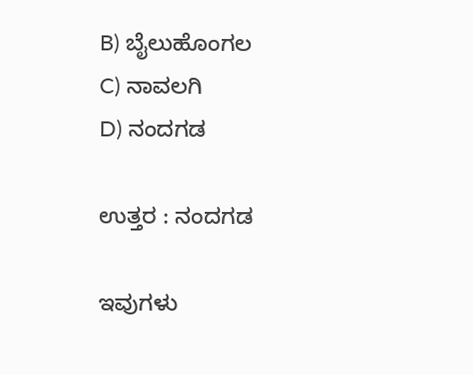B) ಬೈಲುಹೊಂಗಲ
C) ನಾವಲಗಿ
D) ನಂದಗಡ

ಉತ್ತರ : ನಂದಗಡ

ಇವುಗಳು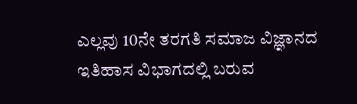ಎಲ್ಲವು 10ನೇ ತರಗತಿ ಸಮಾಜ ವಿಜ್ಞಾನದ ಇತಿಹಾಸ ವಿಭಾಗದಲ್ಲಿ ಬರುವ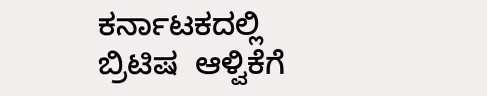ಕರ್ನಾಟಕದಲ್ಲಿ ಬ್ರಿಟಿಷ  ಆಳ್ವಿಕೆಗೆ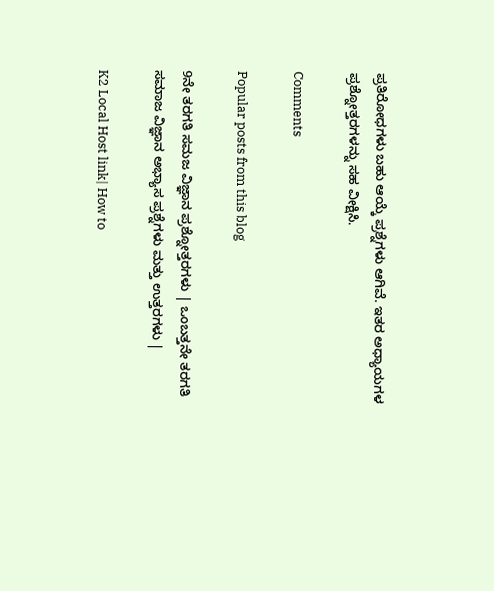ಪ್ರತಿರೋಧಗಳು ಬಹು ಆಯ್ಕೆ ಪ್ರಶ್ನೆಗಳು ಆಗಿವೆ. ಇತರ ಅಧ್ಯಾಯಗಳ ಪ್ರಶ್ನೋತ್ತರಗಳನ್ನು ಸಹ ವೀಕ್ಷಿಸಿ.

Comments

Popular posts from this blog

9ನೇ ತರಗತಿ ಸಮಜ ವಿಜ್ಞಾನ ಪ್ರಶ್ನೋತ್ತರಗಳು | ಒಂಬತ್ತನೇ ತರಗತಿ ಸಮಾಜ ವಿಜ್ಞಾನ ಅಭ್ಯಾಸ ಪ್ರಶ್ನೆಗಳು ಮತ್ತು ಉತ್ತರಗಳು |

K2 Local Host link| How to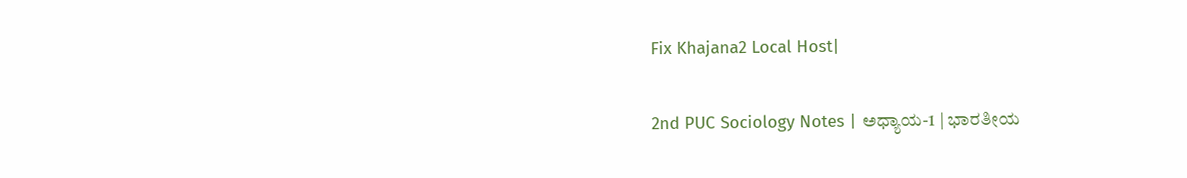Fix Khajana2 Local Host|

2nd PUC Sociology Notes | ಅಧ್ಯಾಯ-1 | ಭಾರತೀಯ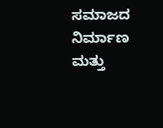ಸಮಾಜದ ನಿರ್ಮಾಣ ಮತ್ತು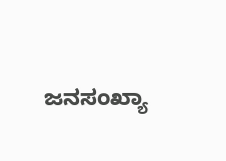ಜನಸಂಖ್ಯಾ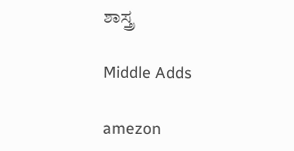ಶಾಸ್ತ್ರ

Middle Adds

amezon